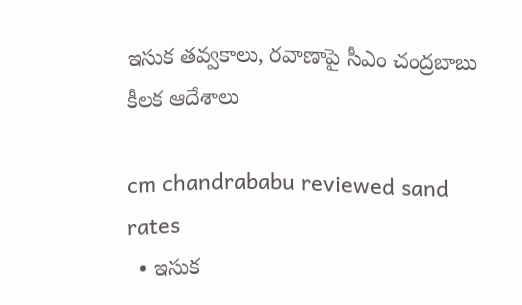ఇసుక తవ్వకాలు, రవాణాపై సీఎం చంద్రబాబు కీలక ఆదేశాలు

cm chandrababu reviewed sand rates
  • ఇసుక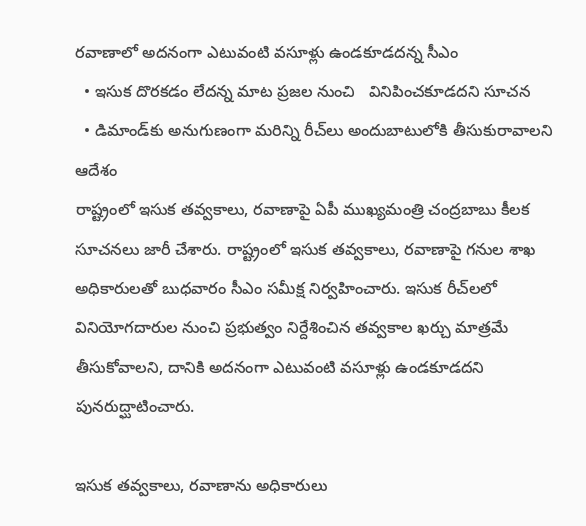రవాణాలో అదనంగా ఎటువంటి వసూళ్లు ఉండకూడదన్న సీఎం
  • ఇసుక దొరకడం లేదన్న మాట ప్రజల నుంచి   వినిపించకూడదని సూచన
  • డిమాండ్‌కు అనుగుణంగా మరిన్ని రీచ్‌లు అందుబాటులోకి తీసుకురావాలని ఆదేశం
రాష్ట్రంలో ఇసుక తవ్వకాలు, రవాణాపై ఏపీ ముఖ్యమంత్రి చంద్రబాబు కీలక సూచనలు జారీ చేశారు. రాష్ట్రంలో ఇసుక తవ్వకాలు, రవాణాపై గనుల శాఖ అధికారులతో బుధవారం సీఎం సమీక్ష నిర్వహించారు. ఇసుక రీచ్‌లలో వినియోగదారుల నుంచి ప్రభుత్వం నిర్దేశించిన తవ్వకాల ఖర్చు మాత్రమే తీసుకోవాలని, దానికి అదనంగా ఎటువంటి వసూళ్లు ఉండకూడదని పునరుద్ఘాటించారు.

ఇసుక తవ్వకాలు, రవాణాను అధికారులు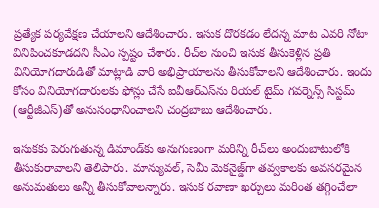ప్రత్యేక పర్యవేక్షణ చేయాలని ఆదేశించారు. ఇసుక దొరకడం లేదన్న మాట ఎవరి నోటా వినిపించకూడదని సీఎం స్పష్టం చేశారు. రీచ్‌ల నుంచి ఇసుక తీసుకెళ్లిన ప్రతి వినియోగదారుడితో మాట్లాడి వారి అభిప్రాయాలను తీసుకోవాలని ఆదేశించారు. ఇందు కోసం వినియోగదారులకు ఫోన్లు చేసే ఐవీఆర్ఎస్‌ను రియల్ టైమ్ గవర్నెన్స్ సిస్టమ్ (ఆర్టీజీఎస్)తో అనుసంధానించాలని చంద్రబాబు ఆదేశించారు.

ఇసుకకు పెరుగుతున్న డిమాండ్‌కు అనుగుణంగా మరిన్ని రీచ్‌లు అందుబాటులోకి తీసుకురావాలని తెలిపారు. మాన్యువల్, సెమీ మెకనైజ్డ్‌గా తవ్వకాలకు అవసరమైన అనుమతులు అన్నీ తీసుకోవాలన్నారు. ఇసుక రవాణా ఖర్చులు మరింత తగ్గించేలా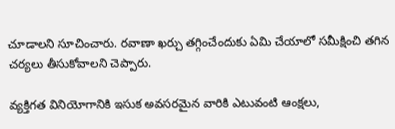చూడాలని సూచించారు. రవాణా ఖర్చు తగ్గించేందుకు ఏమి చేయాలో సమీక్షించి తగిన చర్యలు తీసుకోవాలని చెప్పారు.

వ్యక్తిగత వినియోగానికి ఇసుక అవసరమైన వారికి ఎటువంటి ఆంక్షలు,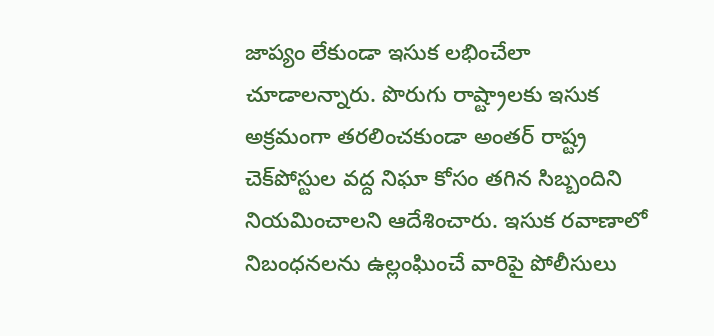జాప్యం లేకుండా ఇసుక లభించేలా చూడాలన్నారు. పొరుగు రాష్ట్రాలకు ఇసుక అక్రమంగా తరలించకుండా అంతర్ రాష్ట్ర చెక్‌పోస్టుల వద్ద నిఘా కోసం తగిన సిబ్బందిని నియమించాలని ఆదేశించారు. ఇసుక రవాణాలో నిబంధనలను ఉల్లంఘించే వారిపై పోలీసులు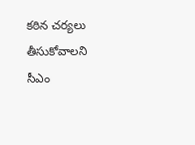కఠిన చర్యలు తీసుకోవాలని సీఎం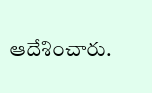ఆదేశించారు.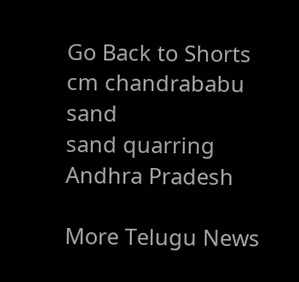Go Back to Shorts
cm chandrababu
sand
sand quarring
Andhra Pradesh

More Telugu News